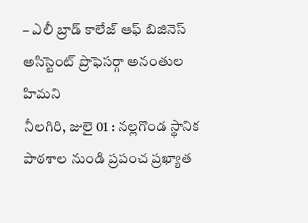– ఎలీ బ్రాడ్ కాలేజ్ ఆఫ్ బిజినెస్ అసిస్టెంట్ ప్రొఫెసర్గా అనంతుల హిమని
నీలగిరి, జులై 01 : నల్లగొండ స్థానిక పాఠశాల నుండి ప్రపంచ ప్రఖ్యాత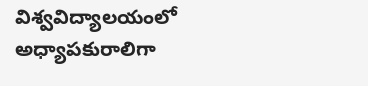విశ్వవిద్యాలయంలో అధ్యాపకురాలిగా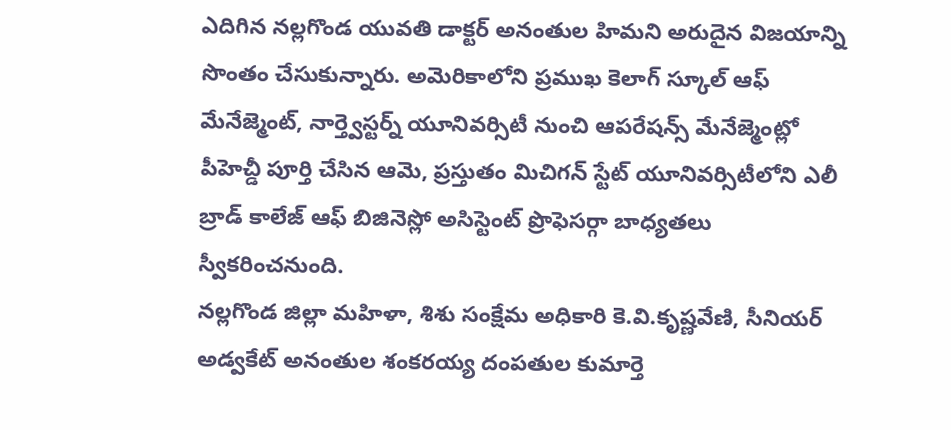ఎదిగిన నల్లగొండ యువతి డాక్టర్ అనంతుల హిమని అరుదైన విజయాన్ని సొంతం చేసుకున్నారు. అమెరికాలోని ప్రముఖ కెలాగ్ స్కూల్ ఆఫ్ మేనేజ్మెంట్, నార్త్వెస్టర్న్ యూనివర్సిటీ నుంచి ఆపరేషన్స్ మేనేజ్మెంట్లో పీహెచ్డీ పూర్తి చేసిన ఆమె, ప్రస్తుతం మిచిగన్ స్టేట్ యూనివర్సిటీలోని ఎలీ బ్రాడ్ కాలేజ్ ఆఫ్ బిజినెస్లో అసిస్టెంట్ ప్రొఫెసర్గా బాధ్యతలు స్వీకరించనుంది.
నల్లగొండ జిల్లా మహిళా, శిశు సంక్షేమ అధికారి కె.వి.కృష్ణవేణి, సీనియర్ అడ్వకేట్ అనంతుల శంకరయ్య దంపతుల కుమార్తె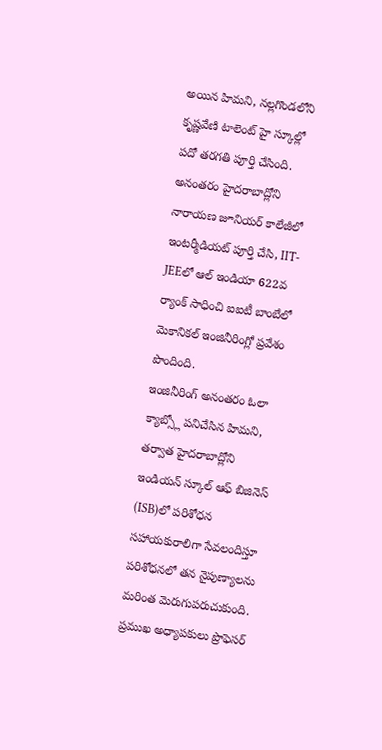అయిన హిమని, నల్లగొండలోని కృష్ణవేణి టాలెంట్ హై స్కూల్లో పదో తరగతి పూర్తి చేసింది. అనంతరం హైదరాబాద్లోని నారాయణ జూనియర్ కాలేజీలో ఇంటర్మీడియట్ పూర్తి చేసి, IIT-JEEలో ఆల్ ఇండియా 622వ ర్యాంక్ సాధించి ఐఐటీ బాంబేలో మెకానికల్ ఇంజినీరింగ్లో ప్రవేశం పొందింది.
ఇంజినీరింగ్ అనంతరం ఓలా క్యాబ్స్లో పనిచేసిన హిమని, తర్వాత హైదరాబాద్లోని ఇండియన్ స్కూల్ ఆఫ్ బిజినెస్ (ISB)లో పరిశోధన సహాయకురాలిగా సేవలందిస్తూ పరిశోధనలో తన నైపుణ్యాలను మరింత మెరుగుపరుచుకుంది. ప్రముఖ అధ్యాపకులు ప్రొఫెసర్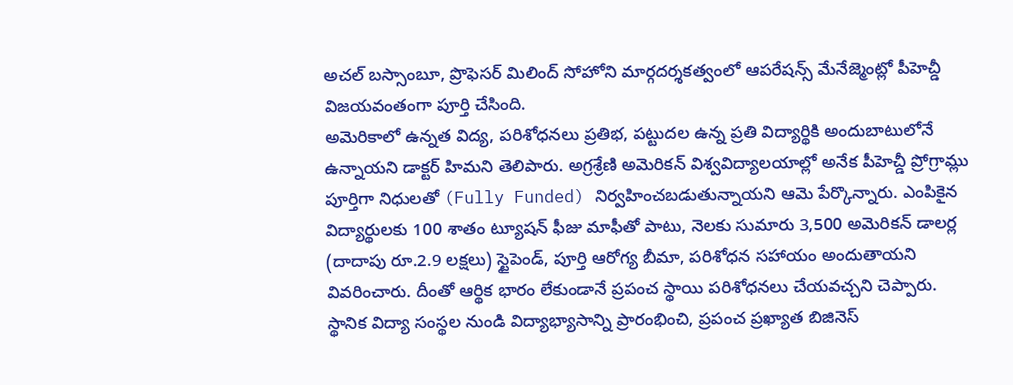అచల్ బస్సాంబూ, ప్రొఫెసర్ మిలింద్ సోహోని మార్గదర్శకత్వంలో ఆపరేషన్స్ మేనేజ్మెంట్లో పీహెచ్డీ విజయవంతంగా పూర్తి చేసింది.
అమెరికాలో ఉన్నత విద్య, పరిశోధనలు ప్రతిభ, పట్టుదల ఉన్న ప్రతి విద్యార్థికి అందుబాటులోనే ఉన్నాయని డాక్టర్ హిమని తెలిపారు. అగ్రశ్రేణి అమెరికన్ విశ్వవిద్యాలయాల్లో అనేక పీహెచ్డీ ప్రోగ్రామ్లు పూర్తిగా నిధులతో (Fully Funded) నిర్వహించబడుతున్నాయని ఆమె పేర్కొన్నారు. ఎంపికైన విద్యార్థులకు 100 శాతం ట్యూషన్ ఫీజు మాఫీతో పాటు, నెలకు సుమారు 3,500 అమెరికన్ డాలర్ల (దాదాపు రూ.2.9 లక్షలు) స్టైపెండ్, పూర్తి ఆరోగ్య బీమా, పరిశోధన సహాయం అందుతాయని వివరించారు. దీంతో ఆర్థిక భారం లేకుండానే ప్రపంచ స్థాయి పరిశోధనలు చేయవచ్చని చెప్పారు.
స్థానిక విద్యా సంస్థల నుండి విద్యాభ్యాసాన్ని ప్రారంభించి, ప్రపంచ ప్రఖ్యాత బిజినెస్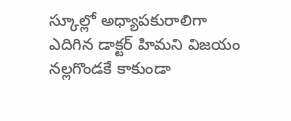స్కూల్లో అధ్యాపకురాలిగా ఎదిగిన డాక్టర్ హిమని విజయం నల్లగొండకే కాకుండా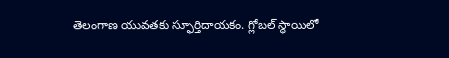తెలంగాణ యువతకు స్ఫూర్తిదాయకం. గ్లోబల్ స్థాయిలో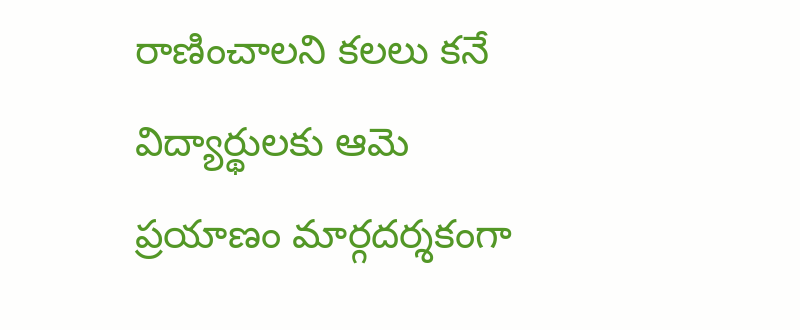రాణించాలని కలలు కనే విద్యార్థులకు ఆమె ప్రయాణం మార్గదర్శకంగా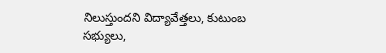నిలుస్తుందని విద్యావేత్తలు, కుటుంబ సభ్యులు,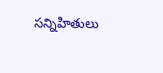సన్నిహితులు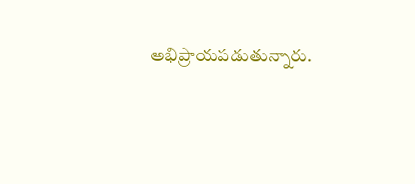అభిప్రాయపడుతున్నారు.